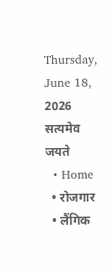Thursday, June 18, 2026
सत्यमेव जयते
  • Home
  • रोजगार
  • लैंगिक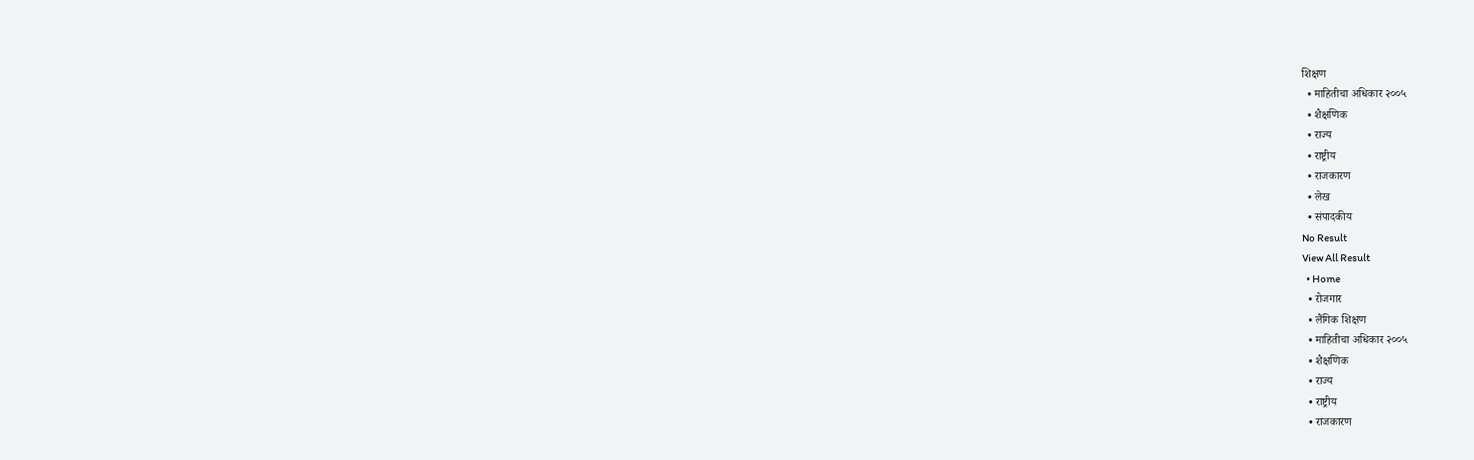शिक्षण
  • माहितीचा अधिकार २००५
  • शैक्षणिक
  • राज्य
  • राष्ट्रीय
  • राजकारण
  • लेख
  • संपादकीय
No Result
View All Result
  • Home
  • रोजगार
  • लैंगिक शिक्षण
  • माहितीचा अधिकार २००५
  • शैक्षणिक
  • राज्य
  • राष्ट्रीय
  • राजकारण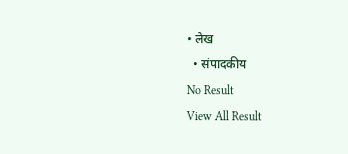• लेख
  • संपादकीय
No Result
View All Result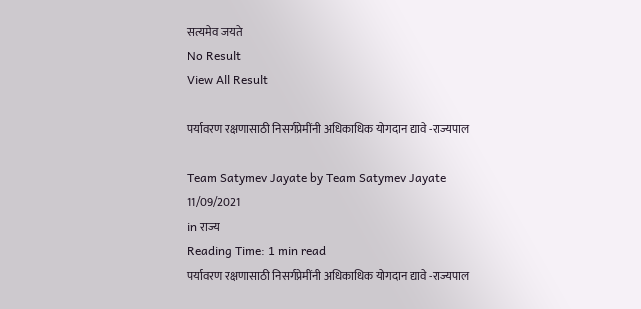सत्यमेव जयते
No Result
View All Result

पर्यावरण रक्षणासाठी निसर्गप्रेमींनी अधिकाधिक योगदान द्यावे -राज्यपाल

Team Satymev Jayate by Team Satymev Jayate
11/09/2021
in राज्य
Reading Time: 1 min read
पर्यावरण रक्षणासाठी निसर्गप्रेमींनी अधिकाधिक योगदान द्यावे -राज्यपाल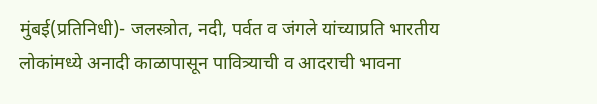मुंबई(प्रतिनिधी)- जलस्त्रोत, नदी, पर्वत व जंगले यांच्याप्रति भारतीय लोकांमध्ये अनादी काळापासून पावित्र्याची व आदराची भावना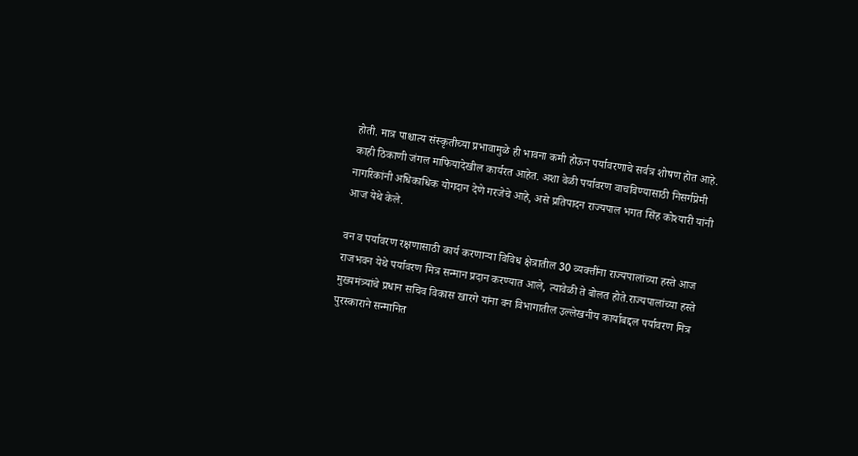होती. मात्र पाश्चात्य संस्कृतीच्या प्रभावामुळे ही भावना कमी होऊन पर्यावरणाचे सर्वत्र शोषण होत आहे. काही ठिकाणी जंगल माफियादेखील कार्यरत आहेत. अशा वेळी पर्यावरण वाचविण्यासाठी निसर्गप्रेमी नागरिकांनी अधिकाधिक योगदान देणे गरजेचे आहे, असे प्रतिपादन राज्यपाल भगत सिंह कोश्यारी यांनी आज येथे केले.

वन व पर्यावरण रक्षणासाठी कार्य करणाऱ्या विविध क्षेत्रातील 30 व्यक्तींना राज्यपालांच्या हस्ते आज राजभवन येथे पर्यावरण मित्र सन्मान प्रदान करण्यात आले, त्यावेळी ते बोलत होते.राज्यपालांच्या हस्ते मुख्यमंत्र्यांचे प्रधान सचिव विकास खारगे यांना वन विभागातील उल्लेखनीय कार्याबद्दल पर्यावरण मित्र पुरस्काराने सन्मानित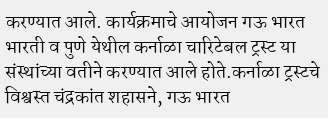करण्यात आले. कार्यक्रमाचे आयोजन गऊ भारत भारती व पुणे येथील कर्नाळा चारिटेबल ट्रस्ट या संस्थांच्या वतीने करण्यात आले होते.कर्नाळा ट्रस्टचे विश्वस्त चंद्रकांत शहासने, गऊ भारत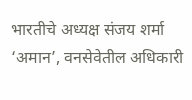भारतीचे अध्यक्ष संजय शर्मा ‘अमान’, वनसेवेतील अधिकारी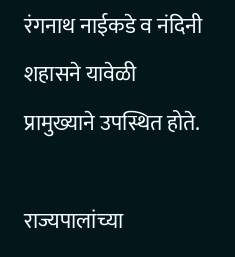रंगनाथ नाईकडे व नंदिनी शहासने यावेळी प्रामुख्याने उपस्थित होते.

राज्यपालांच्या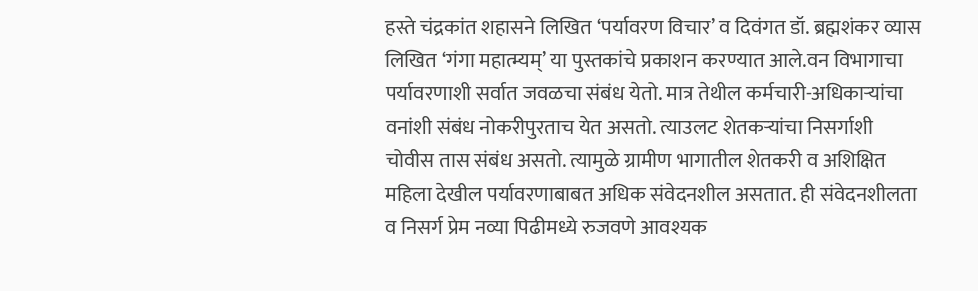हस्ते चंद्रकांत शहासने लिखित ‘पर्यावरण विचार’ व दिवंगत डॉ. ब्रह्मशंकर व्यास लिखित ‘गंगा महात्म्यम्’ या पुस्तकांचे प्रकाशन करण्यात आले.वन विभागाचा पर्यावरणाशी सर्वात जवळचा संबंध येतो. मात्र तेथील कर्मचारी-अधिकाऱ्यांचा वनांशी संबंध नोकरीपुरताच येत असतो. त्याउलट शेतकऱ्यांचा निसर्गाशी चोवीस तास संबंध असतो. त्यामुळे ग्रामीण भागातील शेतकरी व अशिक्षित महिला देखील पर्यावरणाबाबत अधिक संवेदनशील असतात. ही संवेदनशीलता व निसर्ग प्रेम नव्या पिढीमध्ये रुजवणे आवश्यक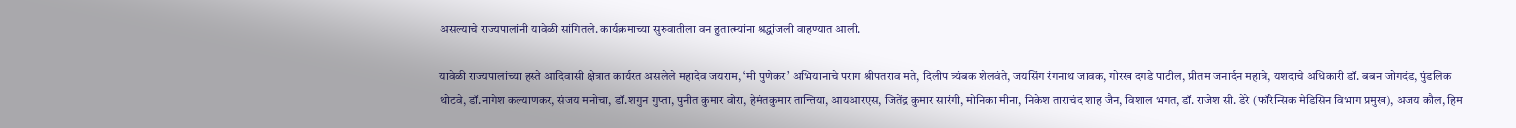असल्याचे राज्यपालांनी यावेळी सांगितले. कार्यक्रमाच्या सुरुवातीला वन हुतात्म्यांना श्रद्धांजली वाहण्यात आली.

यावेळी राज्यपालांच्या हस्ते आदिवासी क्षेत्रात कार्यरत असलेले महादेव जयराम, ‘मी पुणेकर’ अभियानाचे पराग श्रीपतराव मते, दिलीप त्र्यंबक शेलवंते, जयसिंग रंगनाथ जावक, गोरख दगडे पाटील, प्रीतम जनार्दन महात्रे, यशदाचे अधिकारी डॉ. बबन जोगदंड, पुंडलिक थोटवे, डॉ.नागेश कल्याणकर, संजय मनोचा, डॉ.शगुन गुप्ता, पुनीत कुमार वोरा, हेमंतकुमार तान्तिया, आयआरएस, जितेंद्र कुमार सारंगी, मोनिका मीना, निकेश ताराचंद शाह जैन, विशाल भगत, डॉ. राजेश सी. डेरे (फॉरेन्सिक मेडिसिन विभाग प्रमुख), अजय कौल, हिम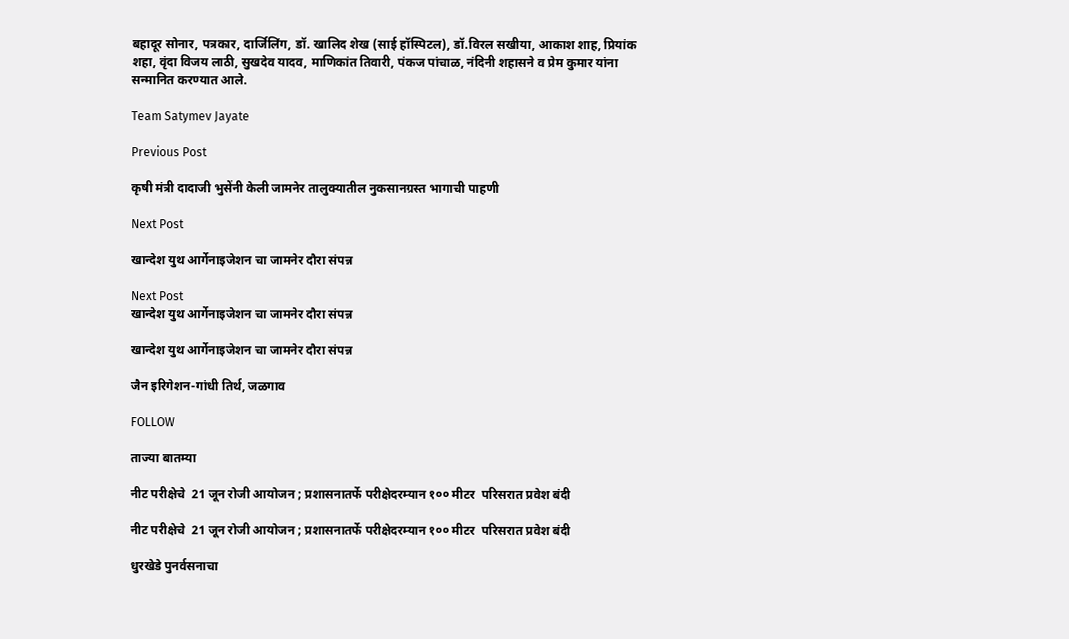बहादूर सोनार, पत्रकार, दार्जिलिंग, डॉ. खालिद शेख (साई हॉस्पिटल), डॉ.विरल सखीया, आकाश शाह, प्रियांक शहा, वृंदा विजय लाठी, सुखदेव यादव, माणिकांत तिवारी, पंकज पांचाळ, नंदिनी शहासने व प्रेम कुमार यांना सन्मानित करण्यात आले.

Team Satymev Jayate

Previous Post

कृषी मंत्री दादाजी भुसेंनी केली जामनेर तालुक्यातील नुकसानग्रस्त भागाची पाहणी

Next Post

खान्देश युथ आर्गेनाइजेशन चा जामनेर दौरा संपन्न

Next Post
खान्देश युथ आर्गेनाइजेशन चा जामनेर दौरा संपन्न

खान्देश युथ आर्गेनाइजेशन चा जामनेर दौरा संपन्न

जैन इरिगेशन-गांधी तिर्थ, जळगाव

FOLLOW

ताज्या बातम्या

नीट परीक्षेचे  21 जून रोजी आयोजन ; प्रशासनातर्फे परीक्षेदरम्यान १०० मीटर  परिसरात प्रवेश बंदी

नीट परीक्षेचे  21 जून रोजी आयोजन ; प्रशासनातर्फे परीक्षेदरम्यान १०० मीटर  परिसरात प्रवेश बंदी

धुरखेडे पुनर्वसनाचा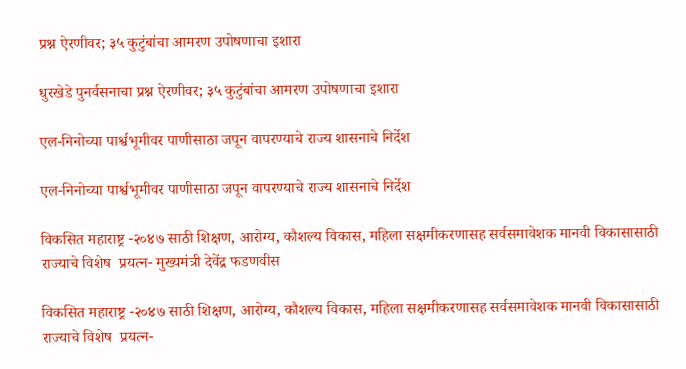प्रश्न ऐरणीवर; ३५ कुटुंबांचा आमरण उपोषणाचा इशारा

धुरखेडे पुनर्वसनाचा प्रश्न ऐरणीवर; ३५ कुटुंबांचा आमरण उपोषणाचा इशारा

एल-निनोच्या पार्श्वभूमीवर पाणीसाठा जपून वापरण्याचे राज्य शासनाचे निर्देश

एल-निनोच्या पार्श्वभूमीवर पाणीसाठा जपून वापरण्याचे राज्य शासनाचे निर्देश

विकसित महाराष्ट्र -२०४७ साठी शिक्षण, आरोग्य, कौशल्य विकास, महिला सक्षमीकरणासह सर्वसमावेशक मानवी विकासासाठी राज्याचे विशेष  प्रयत्न- मुख्यमंत्री देवेंद्र फडणवीस

विकसित महाराष्ट्र -२०४७ साठी शिक्षण, आरोग्य, कौशल्य विकास, महिला सक्षमीकरणासह सर्वसमावेशक मानवी विकासासाठी राज्याचे विशेष  प्रयत्न-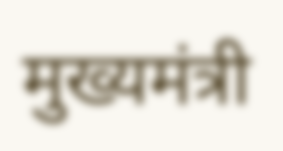मुख्यमंत्री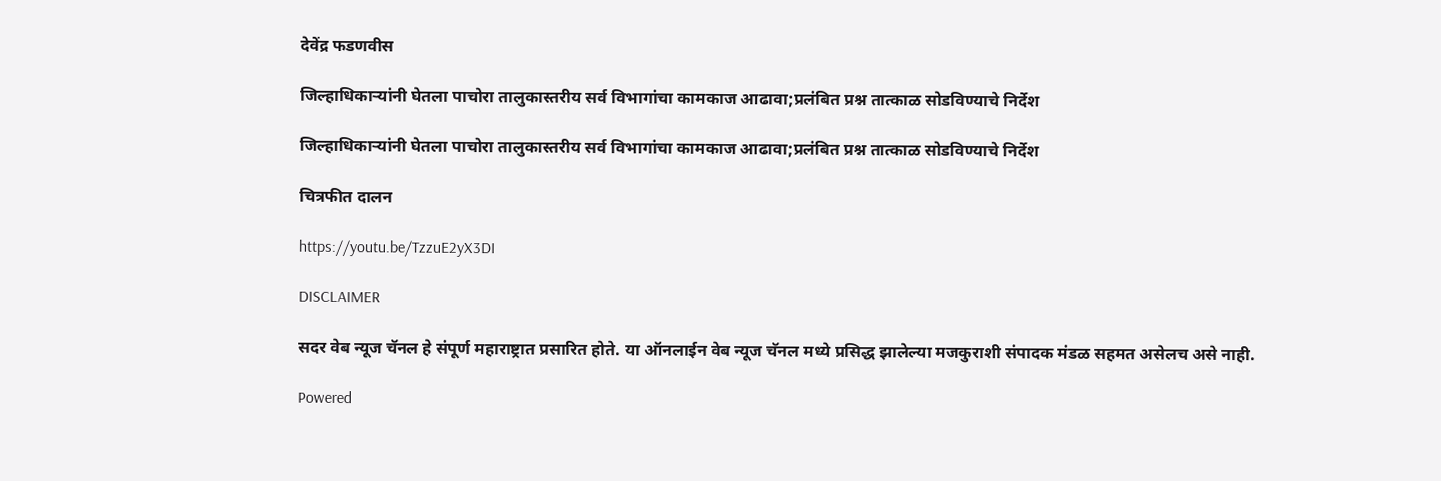देवेंद्र फडणवीस

जिल्हाधिकाऱ्यांनी घेतला पाचोरा तालुकास्तरीय सर्व विभागांचा कामकाज आढावा;प्रलंबित प्रश्न तात्काळ सोडविण्याचे निर्देश

जिल्हाधिकाऱ्यांनी घेतला पाचोरा तालुकास्तरीय सर्व विभागांचा कामकाज आढावा;प्रलंबित प्रश्न तात्काळ सोडविण्याचे निर्देश

चित्रफीत दालन

https://youtu.be/TzzuE2yX3DI

DISCLAIMER

सदर वेब न्यूज चॅनल हे संपूर्ण महाराष्ट्रात प्रसारित होते. या ऑनलाईन वेब न्यूज चॅनल मध्ये प्रसिद्ध झालेल्या मजकुराशी संपादक मंडळ सहमत असेलच असे नाही.

Powered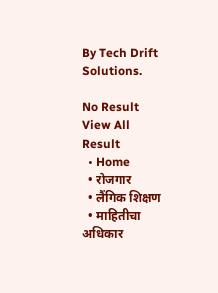By Tech Drift Solutions.

No Result
View All Result
  • Home
  • रोजगार
  • लैंगिक शिक्षण
  • माहितीचा अधिकार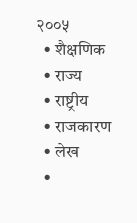२००५
  • शैक्षणिक
  • राज्य
  • राष्ट्रीय
  • राजकारण
  • लेख
  •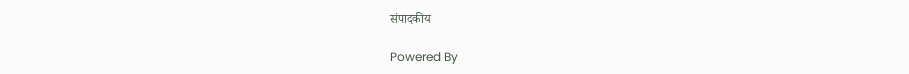संपादकीय

Powered By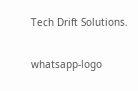Tech Drift Solutions.

whatsapp-logo